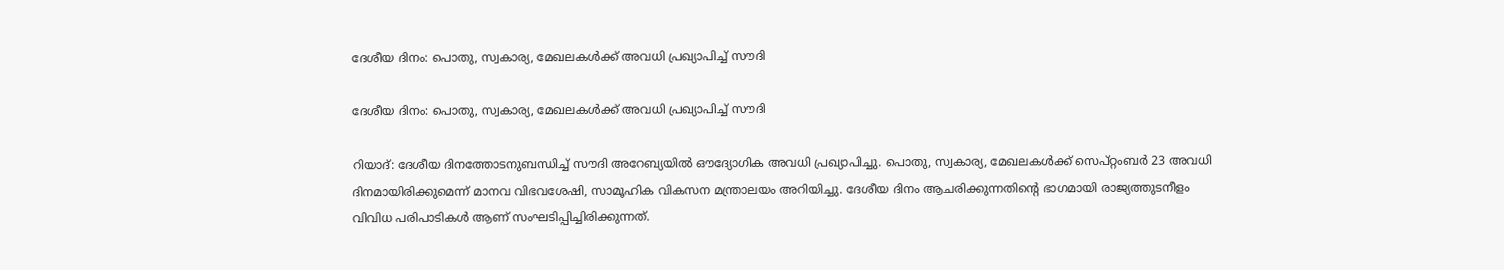ദേശീയ ദിനം: പൊതു, സ്വകാര്യ, മേഖലകൾക്ക് അവധി പ്രഖ്യാപിച്ച് സൗദി

ദേശീയ ദിനം: പൊതു, സ്വകാര്യ, മേഖലകൾക്ക് അവധി പ്രഖ്യാപിച്ച് സൗദി

റിയാദ്: ദേശീയ ദിനത്തോടനുബന്ധിച്ച് സൗദി അറേബ്യയിൽ ഔദ്യോഗിക അവധി പ്രഖ്യാപിച്ചു. പൊതു, സ്വകാര്യ, മേഖലകൾക്ക് സെപ്റ്റംബർ 23 അവധി ദിനമായിരിക്കുമെന്ന് മാനവ വിഭവശേഷി, സാമൂഹിക വികസന മന്ത്രാലയം അറിയിച്ചു. ദേശീയ ദിനം ആചരിക്കുന്നതിന്റെ ഭാഗമായി രാജ്യത്തുടനീളം വിവിധ പരിപാടികൾ ആണ് സംഘടിപ്പിച്ചിരിക്കുന്നത്.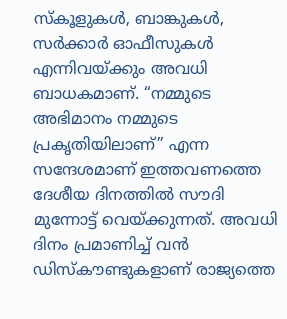സ്കൂളുകൾ, ബാങ്കുകൾ, സർക്കാർ ഓഫീസുകൾ എന്നിവയ്ക്കും അവധി ബാധകമാണ്. “നമ്മുടെ അഭിമാനം നമ്മുടെ പ്രകൃതിയിലാണ്” എന്ന സന്ദേശമാണ് ഇത്തവണത്തെ ദേശീയ ദിനത്തിൽ സൗദി മുന്നോട്ട് വെയ്ക്കുന്നത്. അവധി ദിനം പ്രമാണിച്ച് വൻ ഡിസ്‌കൗണ്ടുകളാണ് രാജ്യത്തെ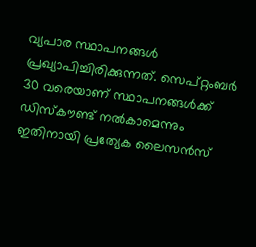വ്യപാര സ്ഥാപനങ്ങൾ പ്രഖ്യാപിച്ചിരിക്കുന്നത്. സെപ്റ്റംബർ 30 വരെയാണ് സ്ഥാപനങ്ങൾക്ക് ഡിസ്കൗണ്ട് നൽകാമെന്നും ഇതിനായി പ്രത്യേക ലൈസൻസ്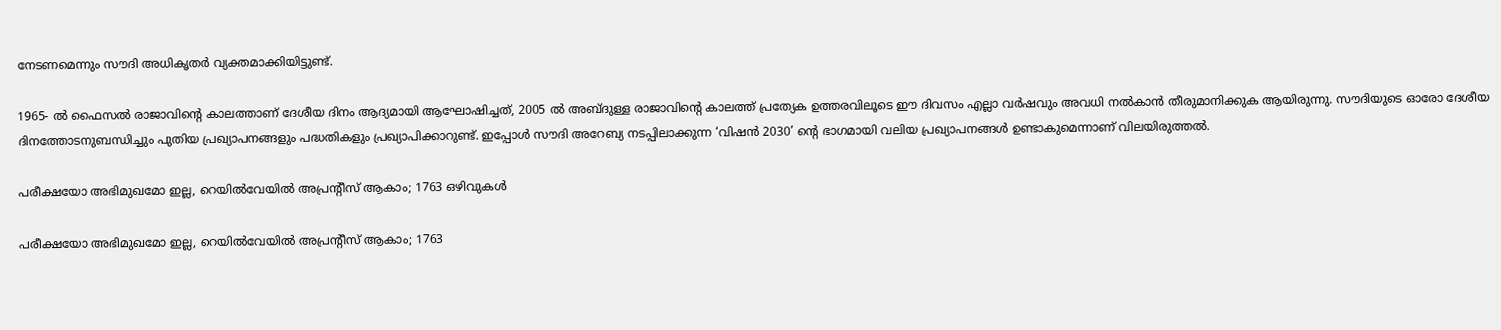നേടണമെന്നും സൗദി അധികൃതർ വ്യക്തമാക്കിയിട്ടുണ്ട്.

1965- ൽ ഫൈസൽ രാജാവിന്റെ കാലത്താണ് ദേശീയ ദിനം ആദ്യമായി ആഘോഷിച്ചത്, 2005 ൽ അബ്ദുള്ള രാജാവിന്റെ കാലത്ത് പ്രത്യേക ഉത്തരവിലൂടെ ഈ ദിവസം എല്ലാ വർഷവും അവധി നൽകാൻ തീരുമാനിക്കുക ആയിരുന്നു. സൗദിയുടെ ഓരോ ദേശീയ ദിനത്തോടനുബന്ധിച്ചും പുതിയ പ്രഖ്യാപനങ്ങളും പദ്ധതികളും പ്രഖ്യാപിക്കാറുണ്ട്. ഇപ്പോൾ സൗദി അറേബ്യ നടപ്പിലാക്കുന്ന ‘വിഷൻ 2030’ ന്റെ ഭാഗമായി വലിയ പ്രഖ്യാപനങ്ങൾ ഉണ്ടാകുമെന്നാണ് വിലയിരുത്തൽ.

പരീക്ഷയോ അഭിമുഖമോ ഇല്ല, റെയിൽവേയിൽ അപ്രന്റീസ് ആകാം; 1763 ഒഴിവുകൾ

പരീക്ഷയോ അഭിമുഖമോ ഇല്ല, റെയിൽവേയിൽ അപ്രന്റീസ് ആകാം; 1763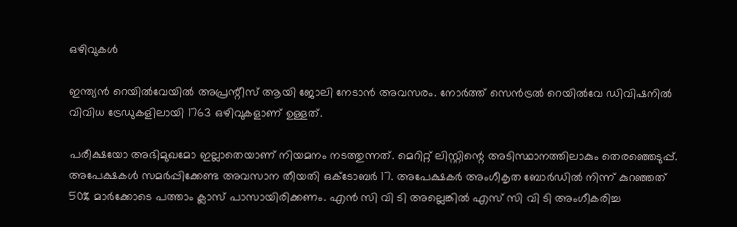ഒഴിവുകൾ

ഇന്ത്യൻ റെയിൽവേയിൽ അപ്രന്റീസ് ആയി ജോലി നേടാൻ അവസരം. നോർത്ത് സെൻട്രൽ റെയിൽവേ ഡിവിഷനിൽ വിവിധ ട്രേഡുകളിലായി 1763 ഒഴിവുകളാണ് ഉള്ളത്.

പരീക്ഷയോ അഭിമുഖമോ ഇല്ലാതെയാണ് നിയമനം നടത്തുന്നത്. മെറിറ്റ് ലിസ്റ്റിന്റെ അടിസ്ഥാനത്തിലാകും തെരഞ്ഞെടുപ്പ്. അപേക്ഷകൾ സമർപ്പിക്കേണ്ട അവസാന തീയതി ഒക്ടോബർ 17. അപേക്ഷകർ അംഗീകൃത ബോർഡിൽ നിന്ന് കുറഞ്ഞത് 50% മാർക്കോടെ പത്താം ക്ലാസ് പാസായിരിക്കണം. എൻ സി വി ടി അല്ലെങ്കിൽ എസ്‌ സി വി ടി അംഗീകരിച്ച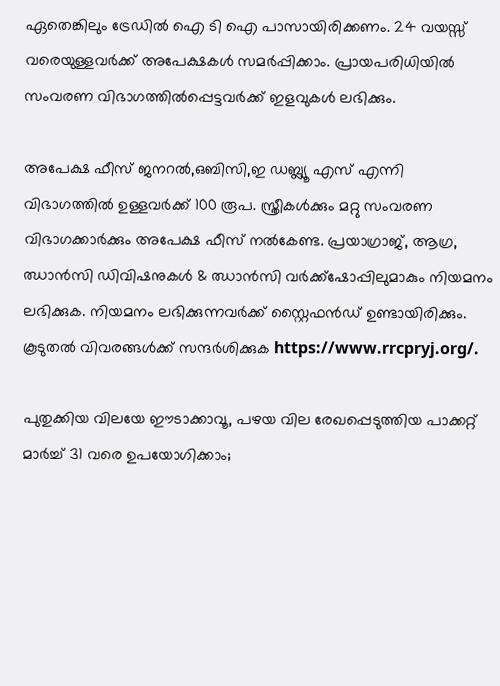ഏതെങ്കിലും ട്രേഡിൽ ഐ ടി ഐ പാസായിരിക്കണം. 24 വയസ്സ് വരെയുള്ളവർക്ക് അപേക്ഷകൾ സമർപ്പിക്കാം. പ്രായപരിധിയിൽ സംവരണ വിഭാഗത്തിൽപ്പെട്ടവർക്ക് ഇളവുകൾ ലഭിക്കും.

അപേക്ഷ ഫീസ് ജനറൽ,ഒബിസി,ഇ ഡബ്ല്യൂ എസ് എന്നി വിഭാഗത്തിൽ ഉള്ളവർക്ക് 100 രൂപ. സ്ത്രീകൾക്കും മറ്റു സംവരണ വിഭാഗക്കാർക്കും അപേക്ഷ ഫീസ് നൽകേണ്ട. പ്രയാഗ്രാജ്, ആഗ്ര, ഝാൻസി ഡിവിഷനുകൾ & ഝാൻസി വർക്ക്ഷോപ്പിലുമാകും നിയമനം ലഭിക്കുക. നിയമനം ലഭിക്കുന്നവർക്ക് സ്റ്റൈഫൻഡ് ഉണ്ടായിരിക്കും. കൂടുതൽ വിവരങ്ങൾക്ക് സന്ദർശിക്കുക https://www.rrcpryj.org/.

പുതുക്കിയ വിലയേ ഈടാക്കാവൂ, പഴയ വില രേഖപ്പെടുത്തിയ പാക്കറ്റ് മാര്‍ച്ച് 31 വരെ ഉപയോഗിക്കാം;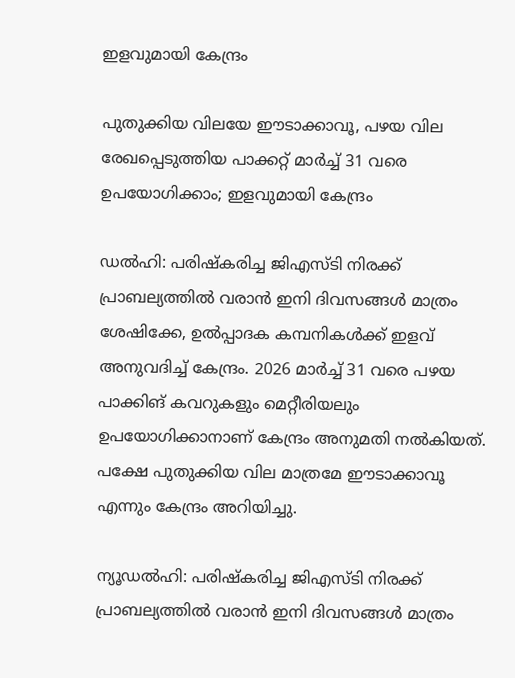ഇളവുമായി കേന്ദ്രം

പുതുക്കിയ വിലയേ ഈടാക്കാവൂ, പഴയ വില രേഖപ്പെടുത്തിയ പാക്കറ്റ് മാര്‍ച്ച് 31 വരെ ഉപയോഗിക്കാം; ഇളവുമായി കേന്ദ്രം

ഡല്‍ഹി: പരിഷ്‌കരിച്ച ജിഎസ്ടി നിരക്ക് പ്രാബല്യത്തില്‍ വരാന്‍ ഇനി ദിവസങ്ങള്‍ മാത്രം ശേഷിക്കേ, ഉല്‍പ്പാദക കമ്പനികള്‍ക്ക് ഇളവ് അനുവദിച്ച് കേന്ദ്രം. 2026 മാര്‍ച്ച് 31 വരെ പഴയ പാക്കിങ് കവറുകളും മെറ്റീരിയലും ഉപയോഗിക്കാനാണ് കേന്ദ്രം അനുമതി നല്‍കിയത്. പക്ഷേ പുതുക്കിയ വില മാത്രമേ ഈടാക്കാവൂ എന്നും കേന്ദ്രം അറിയിച്ചു.

ന്യൂഡല്‍ഹി: പരിഷ്‌കരിച്ച ജിഎസ്ടി നിരക്ക് പ്രാബല്യത്തില്‍ വരാന്‍ ഇനി ദിവസങ്ങള്‍ മാത്രം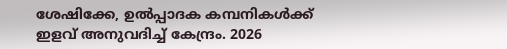ശേഷിക്കേ, ഉല്‍പ്പാദക കമ്പനികള്‍ക്ക് ഇളവ് അനുവദിച്ച് കേന്ദ്രം. 2026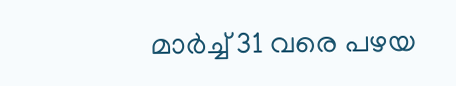മാര്‍ച്ച് 31 വരെ പഴയ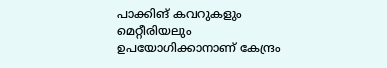പാക്കിങ് കവറുകളും മെറ്റീരിയലും ഉപയോഗിക്കാനാണ് കേന്ദ്രം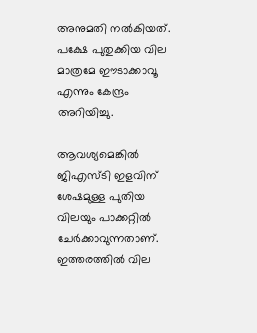അനുമതി നല്‍കിയത്. പക്ഷേ പുതുക്കിയ വില മാത്രമേ ഈടാക്കാവൂ എന്നും കേന്ദ്രം അറിയിച്ചു.

ആവശ്യമെങ്കില്‍ ജിഎസ്ടി ഇളവിന് ശേഷമുള്ള പുതിയ വിലയും പാക്കറ്റില്‍ ചേര്‍ക്കാവുന്നതാണ്. ഇത്തരത്തില്‍ വില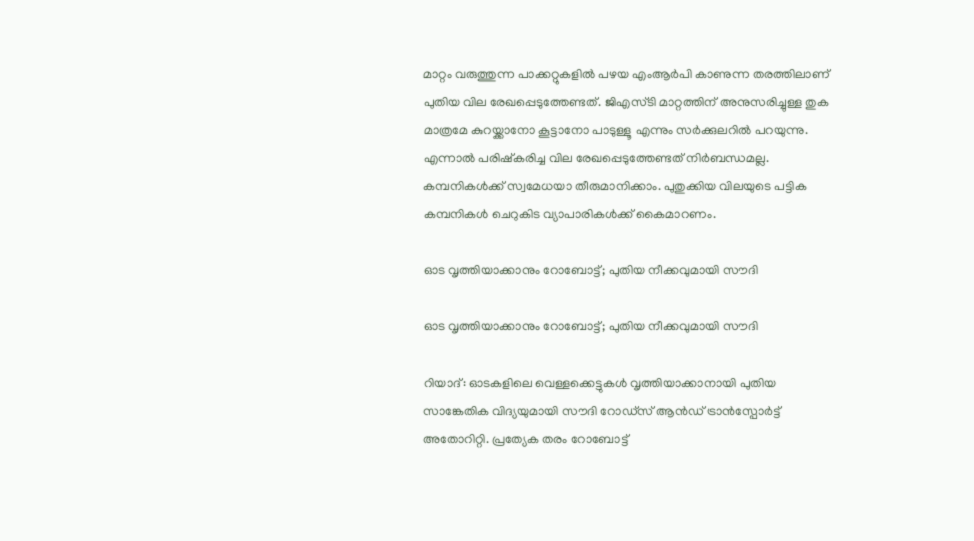മാറ്റം വരുത്തുന്ന പാക്കറ്റുകളില്‍ പഴയ എംആര്‍പി കാണുന്ന തരത്തിലാണ് പുതിയ വില രേഖപ്പെടുത്തേണ്ടത്. ജിഎസ്ടി മാറ്റത്തിന് അനുസരിച്ചുള്ള തുക മാത്രമേ കുറയ്ക്കാനോ കൂട്ടാനോ പാടുള്ളൂ എന്നും സര്‍ക്കുലറില്‍ പറയുന്നു. എന്നാല്‍ പരിഷ്‌കരിച്ച വില രേഖപ്പെടുത്തേണ്ടത് നിര്‍ബന്ധമല്ല. കമ്പനികള്‍ക്ക് സ്വമേധയാ തീരുമാനിക്കാം. പുതുക്കിയ വിലയുടെ പട്ടിക കമ്പനികള്‍ ചെറുകിട വ്യാപാരികള്‍ക്ക് കൈമാറണം.

ഓട വൃത്തിയാക്കാനും റോബോട്ട്; പുതിയ നീക്കവുമായി സൗദി

ഓട വൃത്തിയാക്കാനും റോബോട്ട്; പുതിയ നീക്കവുമായി സൗദി

റിയാദ്: ഓടകളിലെ വെള്ളക്കെട്ടുകൾ വൃത്തിയാക്കാനായി പുതിയ സാങ്കേതിക വിദ്യയുമായി സൗദി റോഡ്സ് ആൻഡ് ട്രാൻസ്പോർട്ട് അതോറിറ്റി. പ്രത്യേക തരം റോബോട്ട്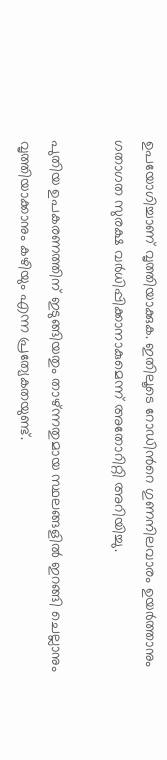ഉപയോഗിച്ചാണ് വൃത്തിയാക്കുക. ഇതിലൂടെ റോഡിൻറെ ഗുണനിലവാരം ഉയർത്താനും ഗതാഗത സുരക്ഷ വർധിപ്പിക്കാനാകുമെന്ന് അതോറിറ്റി അറിയിച്ചു.

പുതിയ ഉപകരണത്തിന് ഇടുങ്ങിയതും താഴ്ന്നതുമായ സ്ഥലങ്ങളിൽ ഇറങ്ങി ചെല്ലാനും വൃത്തിയാക്കാനും കഴിയും എന്ന പ്രത്യേകതയുണ്ട്.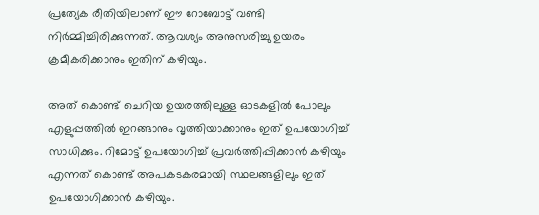പ്രത്യേക രീതിയിലാണ് ഈ റോബോട്ട് വണ്ടി നിർമ്മിച്ചിരിക്കുന്നത്. ആവശ്യം അനുസരിച്ചു ഉയരം ക്രമീകരിക്കാനും ഇതിന് കഴിയും.

അത് കൊണ്ട് ചെറിയ ഉയരത്തിലുള്ള ഓടകളിൽ പോലും എളുപ്പത്തിൽ ഇറങ്ങാനും വൃത്തിയാക്കാനും ഇത് ഉപയോഗിച്ച് സാധിക്കും. റിമോട്ട് ഉപയോഗിച്ച് പ്രവർത്തിപ്പിക്കാൻ കഴിയും എന്നത് കൊണ്ട് അപകടകരമായി സ്ഥലങ്ങളിലും ഇത് ഉപയോഗിക്കാൻ കഴിയും.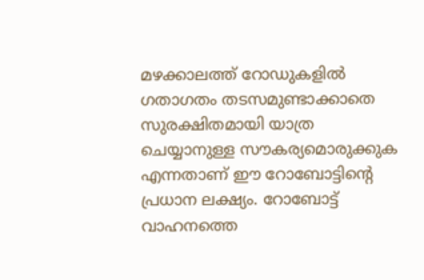മഴക്കാലത്ത് റോഡുകളിൽ ഗതാഗതം തടസമുണ്ടാക്കാതെ സുരക്ഷിതമായി യാത്ര ചെയ്യാനുള്ള സൗകര്യമൊരുക്കുക എന്നതാണ് ഈ റോബോട്ടിന്റെ പ്രധാന ലക്ഷ്യം. റോബോട്ട് വാഹനത്തെ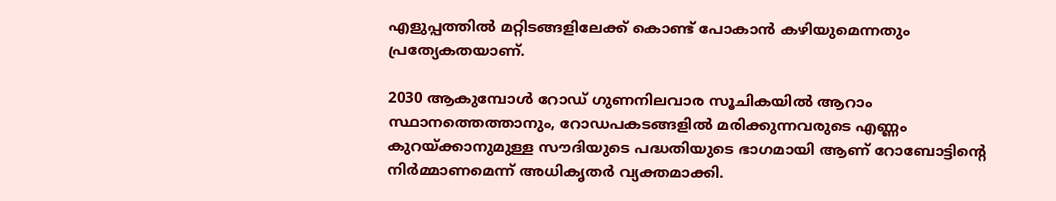എളുപ്പത്തിൽ മറ്റിടങ്ങളിലേക്ക് കൊണ്ട് പോകാൻ കഴിയുമെന്നതും പ്രത്യേകതയാണ്.

2030 ആകുമ്പോൾ റോഡ് ഗുണനിലവാര സൂചികയിൽ ആറാം സ്ഥാനത്തെത്താനും, റോഡപകടങ്ങളിൽ മരിക്കുന്നവരുടെ എണ്ണം കുറയ്ക്കാനുമുള്ള സൗദിയുടെ പദ്ധതിയുടെ ഭാഗമായി ആണ് റോബോട്ടിന്റെ നിർമ്മാണമെന്ന് അധികൃതർ വ്യക്തമാക്കി.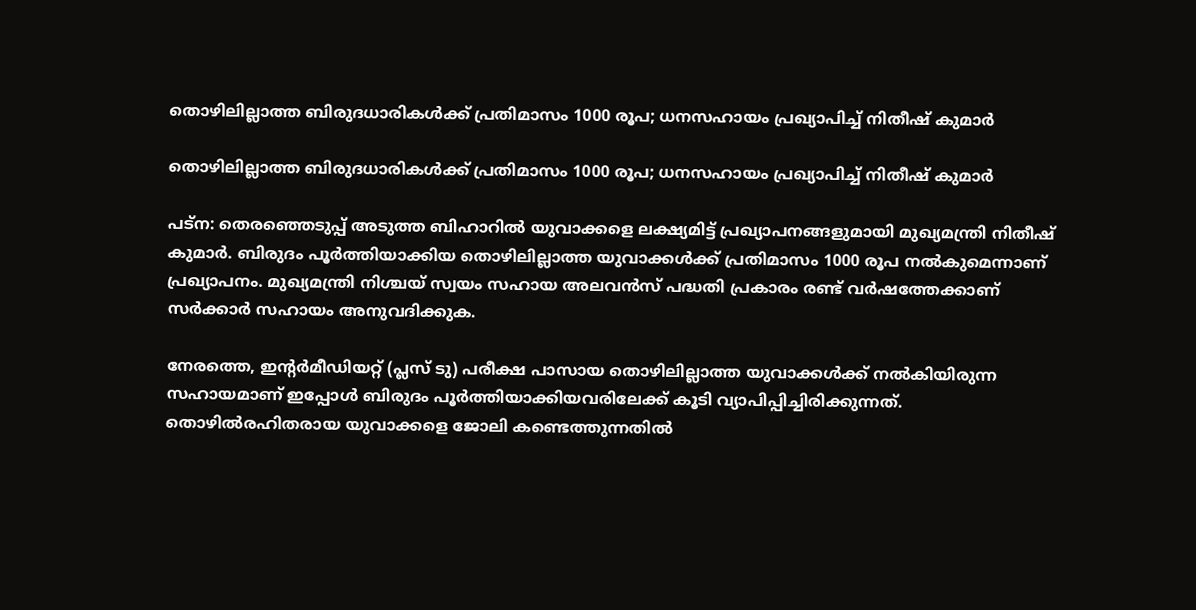തൊഴിലില്ലാത്ത ബിരുദധാരികള്‍ക്ക് പ്രതിമാസം 1000 രൂപ; ധനസഹായം പ്രഖ്യാപിച്ച് നിതീഷ് കുമാര്‍

തൊഴിലില്ലാത്ത ബിരുദധാരികള്‍ക്ക് പ്രതിമാസം 1000 രൂപ; ധനസഹായം പ്രഖ്യാപിച്ച് നിതീഷ് കുമാര്‍

പട്ന: തെരഞ്ഞെടുപ്പ് അടുത്ത ബിഹാറില്‍ യുവാക്കളെ ലക്ഷ്യമിട്ട് പ്രഖ്യാപനങ്ങളുമായി മുഖ്യമന്ത്രി നിതീഷ് കുമാര്‍. ബിരുദം പൂര്‍ത്തിയാക്കിയ തൊഴിലില്ലാത്ത യുവാക്കള്‍ക്ക് പ്രതിമാസം 1000 രൂപ നല്‍കുമെന്നാണ് പ്രഖ്യാപനം. മുഖ്യമന്ത്രി നിശ്ചയ് സ്വയം സഹായ അലവന്‍സ് പദ്ധതി പ്രകാരം രണ്ട് വര്‍ഷത്തേക്കാണ് സര്‍ക്കാര്‍ സഹായം അനുവദിക്കുക.

നേരത്തെ, ഇന്റര്‍മീഡിയറ്റ് (പ്ലസ് ടു) പരീക്ഷ പാസായ തൊഴിലില്ലാത്ത യുവാക്കള്‍ക്ക് നല്‍കിയിരുന്ന സഹായമാണ് ഇപ്പോള്‍ ബിരുദം പൂര്‍ത്തിയാക്കിയവരിലേക്ക് കൂടി വ്യാപിപ്പിച്ചിരിക്കുന്നത്. തൊഴില്‍രഹിതരായ യുവാക്കളെ ജോലി കണ്ടെത്തുന്നതില്‍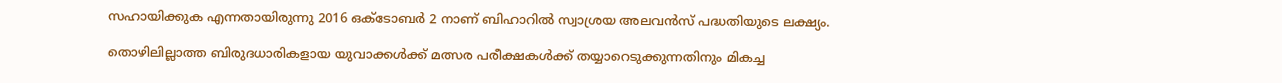സഹായിക്കുക എന്നതായിരുന്നു 2016 ഒക്ടോബര്‍ 2 നാണ് ബിഹാറില്‍ സ്വാശ്രയ അലവന്‍സ് പദ്ധതിയുടെ ലക്ഷ്യം.

തൊഴിലില്ലാത്ത ബിരുദധാരികളായ യുവാക്കള്‍ക്ക് മത്സര പരീക്ഷകള്‍ക്ക് തയ്യാറെടുക്കുന്നതിനും മികച്ച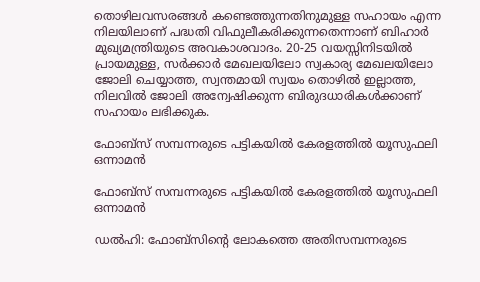തൊഴിലവസരങ്ങള്‍ കണ്ടെത്തുന്നതിനുമുള്ള സഹായം എന്ന നിലയിലാണ് പദ്ധതി വിഫുലീകരിക്കുന്നതെന്നാണ് ബിഹാര്‍ മുഖ്യമന്ത്രിയുടെ അവകാശവാദം. 20-25 വയസ്സിനിടയില്‍ പ്രായമുള്ള, സര്‍ക്കാര്‍ മേഖലയിലോ സ്വകാര്യ മേഖലയിലോ ജോലി ചെയ്യാത്ത, സ്വന്തമായി സ്വയം തൊഴില്‍ ഇല്ലാത്ത, നിലവില്‍ ജോലി അന്വേഷിക്കുന്ന ബിരുദധാരികള്‍ക്കാണ് സഹായം ലഭിക്കുക.

ഫോബ്സ് സമ്പന്നരുടെ പട്ടികയില്‍ കേരളത്തില്‍ യൂസുഫലി ഒന്നാമന്‍

ഫോബ്സ് സമ്പന്നരുടെ പട്ടികയില്‍ കേരളത്തില്‍ യൂസുഫലി ഒന്നാമന്‍

ഡൽഹി: ഫോബ്സിന്റെ ലോകത്തെ അതിസമ്പന്നരുടെ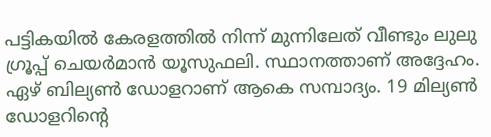പട്ടികയില്‍ കേരളത്തില്‍ നിന്ന് മുന്നിലേത് വീണ്ടും ലുലു ഗ്രൂപ്പ് ചെയര്‍മാന്‍ യൂസുഫലി. സ്ഥാനത്താണ് അദ്ദേഹം. ഏഴ് ബില്യണ്‍ ഡോളറാണ് ആകെ സമ്പാദ്യം. 19 മില്യണ്‍ ഡോളറിന്റെ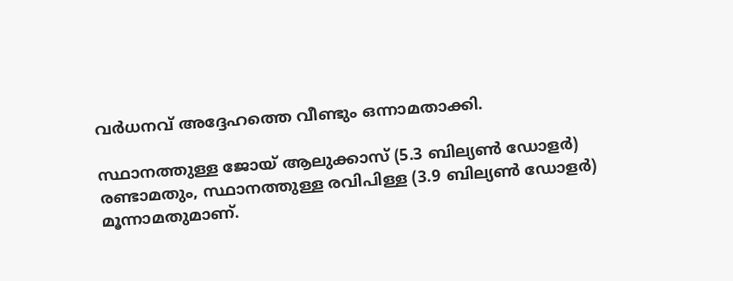വര്‍ധനവ് അദ്ദേഹത്തെ വീണ്ടും ഒന്നാമതാക്കി.

സ്ഥാനത്തുള്ള ജോയ് ആലുക്കാസ് (5.3 ബില്യണ്‍ ഡോളര്‍) രണ്ടാമതും, സ്ഥാനത്തുള്ള രവിപിള്ള (3.9 ബില്യണ്‍ ഡോളര്‍) മൂന്നാമതുമാണ്.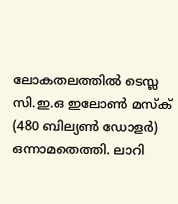ലോകതലത്തില്‍ ടെസ്ല സി.ഇ.ഒ ഇലോണ്‍ മസ്‌ക് (480 ബില്യണ്‍ ഡോളര്‍) ഒന്നാമതെത്തി. ലാറി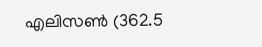എലിസണ്‍ (362.5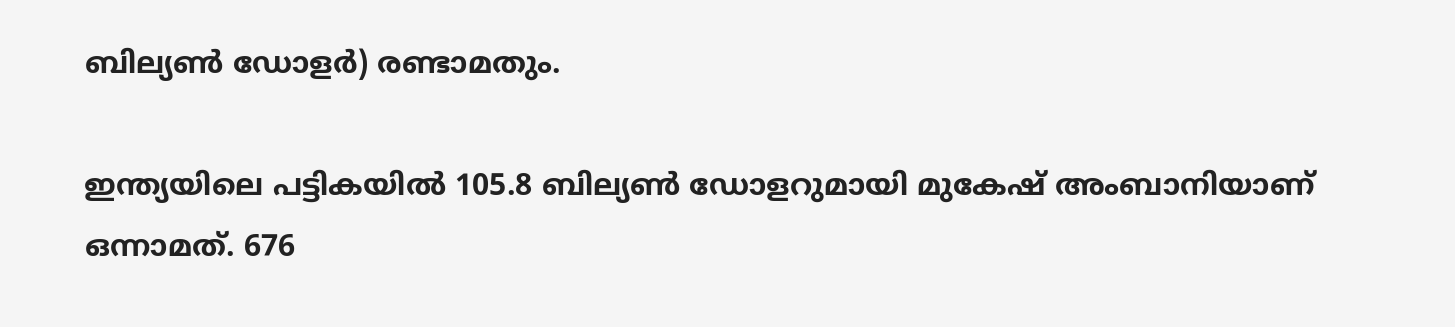ബില്യണ്‍ ഡോളര്‍) രണ്ടാമതും.

ഇന്ത്യയിലെ പട്ടികയില്‍ 105.8 ബില്യണ്‍ ഡോളറുമായി മുകേഷ് അംബാനിയാണ് ഒന്നാമത്. 676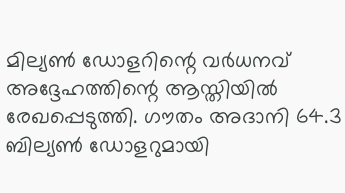മില്യണ്‍ ഡോളറിന്റെ വര്‍ധനവ് അദ്ദേഹത്തിന്റെ ആസ്തിയില്‍ രേഖപ്പെടുത്തി. ഗൗതം അദാനി 64.3 ബില്യണ്‍ ഡോളറുമായി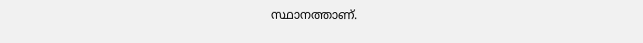സ്ഥാനത്താണ്.